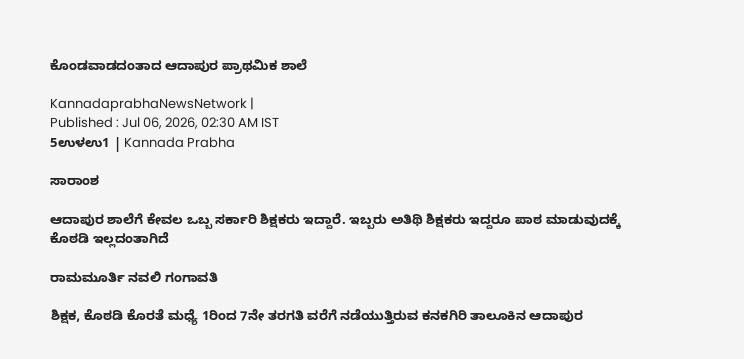ಕೊಂಡವಾಡದಂತಾದ ಆದಾಪುರ ಪ್ರಾಥಮಿಕ ಶಾಲೆ

KannadaprabhaNewsNetwork |
Published : Jul 06, 2026, 02:30 AM IST
5ಉಳಉ1 | Kannada Prabha

ಸಾರಾಂಶ

ಆದಾಪುರ ಶಾಲೆಗೆ ಕೇವಲ ಒಬ್ಬ ಸರ್ಕಾರಿ ಶಿಕ್ಷಕರು ಇದ್ದಾರೆ. ಇಬ್ಬರು ಅತಿಥಿ ಶಿಕ್ಷಕರು ಇದ್ದರೂ ಪಾಠ ಮಾಡುವುದಕ್ಕೆ ಕೊಠಡಿ ಇಲ್ಲದಂತಾಗಿದೆ

ರಾಮಮೂರ್ತಿ ನವಲಿ ಗಂಗಾವತಿ

ಶಿಕ್ಷಕ, ಕೊಠಡಿ ಕೊರತೆ ಮಧ್ಯೆ 1ರಿಂದ 7ನೇ ತರಗತಿ ವರೆಗೆ ನಡೆಯುತ್ತಿರುವ ಕನಕಗಿರಿ ತಾಲೂಕಿನ ಆದಾಪುರ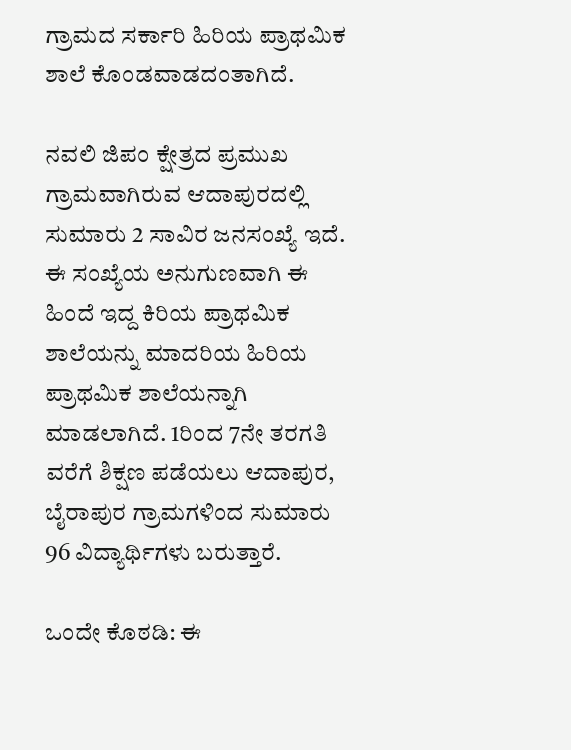ಗ್ರಾಮದ ಸರ್ಕಾರಿ ಹಿರಿಯ ಪ್ರಾಥಮಿಕ ಶಾಲೆ ಕೊಂಡವಾಡದಂತಾಗಿದೆ.

ನವಲಿ ಜಿಪಂ ಕ್ಷೇತ್ರದ ಪ್ರಮುಖ ಗ್ರಾಮವಾಗಿರುವ ಆದಾಪುರದಲ್ಲಿ ಸುಮಾರು 2 ಸಾವಿರ ಜನಸಂಖ್ಯೆ ಇದೆ. ಈ ಸಂಖ್ಯೆಯ ಅನುಗುಣವಾಗಿ ಈ ಹಿಂದೆ ಇದ್ದ ಕಿರಿಯ ಪ್ರಾಥಮಿಕ ಶಾಲೆಯನ್ನು ಮಾದರಿಯ ಹಿರಿಯ ಪ್ರಾಥಮಿಕ ಶಾಲೆಯನ್ನಾಗಿ ಮಾಡಲಾಗಿದೆ. 1ರಿಂದ 7ನೇ ತರಗತಿ ವರೆಗೆ ಶಿಕ್ಷಣ ಪಡೆಯಲು ಆದಾಪುರ, ಬೈರಾಪುರ ಗ್ರಾಮಗಳಿಂದ ಸುಮಾರು 96 ವಿದ್ಯಾರ್ಥಿಗಳು ಬರುತ್ತಾರೆ.

ಒಂದೇ ಕೊಠಡಿ: ಈ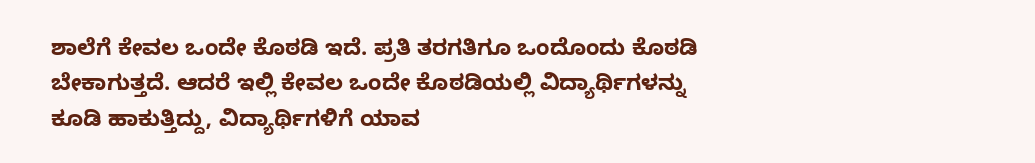ಶಾಲೆಗೆ ಕೇವಲ ಒಂದೇ ಕೊಠಡಿ ಇದೆ. ಪ್ರತಿ ತರಗತಿಗೂ ಒಂದೊಂದು ಕೊಠಡಿ ಬೇಕಾಗುತ್ತದೆ. ಆದರೆ ಇಲ್ಲಿ ಕೇವಲ ಒಂದೇ ಕೊಠಡಿಯಲ್ಲಿ ವಿದ್ಯಾರ್ಥಿಗಳನ್ನು ಕೂಡಿ ಹಾಕುತ್ತಿದ್ದು, ವಿದ್ಯಾರ್ಥಿಗಳಿಗೆ ಯಾವ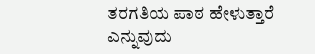ತರಗತಿಯ ಪಾಠ ಹೇಳುತ್ತಾರೆ ಎನ್ನುವುದು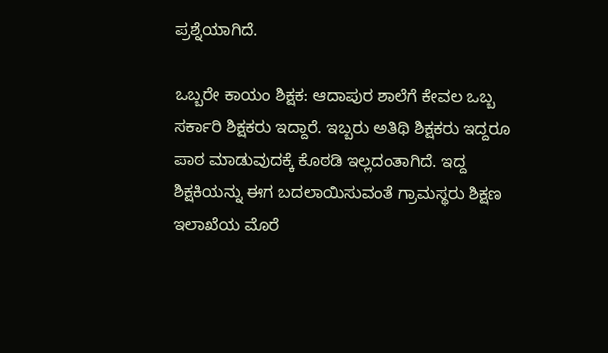ಪ್ರಶ್ನೆಯಾಗಿದೆ.

ಒಬ್ಬರೇ ಕಾಯಂ ಶಿಕ್ಷಕ: ಆದಾಪುರ ಶಾಲೆಗೆ ಕೇವಲ ಒಬ್ಬ ಸರ್ಕಾರಿ ಶಿಕ್ಷಕರು ಇದ್ದಾರೆ. ಇಬ್ಬರು ಅತಿಥಿ ಶಿಕ್ಷಕರು ಇದ್ದರೂ ಪಾಠ ಮಾಡುವುದಕ್ಕೆ ಕೊಠಡಿ ಇಲ್ಲದಂತಾಗಿದೆ. ಇದ್ದ ಶಿಕ್ಷಕಿಯನ್ನು ಈಗ ಬದಲಾಯಿಸುವಂತೆ ಗ್ರಾಮಸ್ಥರು ಶಿಕ್ಷಣ ಇಲಾಖೆಯ ಮೊರೆ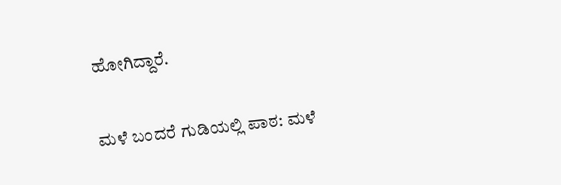ಹೋಗಿದ್ದಾರೆ.

ಮಳೆ ಬಂದರೆ ಗುಡಿಯಲ್ಲಿ ಪಾಠ: ಮಳೆ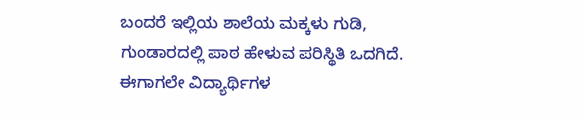ಬಂದರೆ ಇಲ್ಲಿಯ ಶಾಲೆಯ ಮಕ್ಕಳು ಗುಡಿ, ಗುಂಡಾರದಲ್ಲಿ ಪಾಠ ಹೇಳುವ ಪರಿಸ್ಥಿತಿ ಒದಗಿದೆ. ಈಗಾಗಲೇ ವಿದ್ಯಾರ್ಥಿಗಳ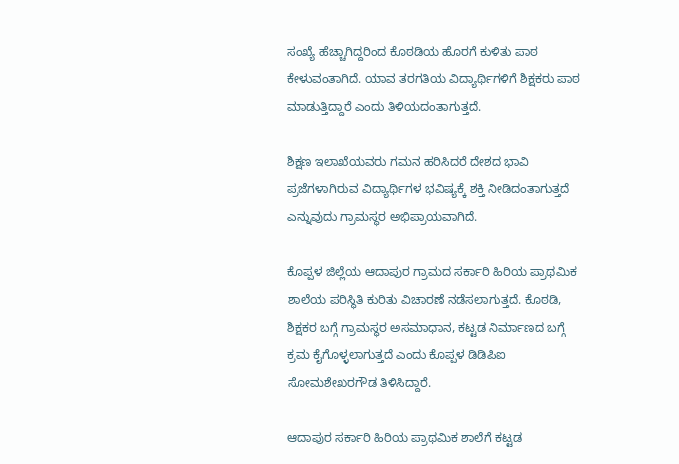ಸಂಖ್ಯೆ ಹೆಚ್ಚಾಗಿದ್ದರಿಂದ ಕೊಠಡಿಯ ಹೊರಗೆ ಕುಳಿತು ಪಾಠ ಕೇಳುವಂತಾಗಿದೆ. ಯಾವ ತರಗತಿಯ ವಿದ್ಯಾರ್ಥಿಗಳಿಗೆ ಶಿಕ್ಷಕರು ಪಾಠ ಮಾಡುತ್ತಿದ್ದಾರೆ ಎಂದು ತಿಳಿಯದಂತಾಗುತ್ತದೆ.

ಶಿಕ್ಷಣ ಇಲಾಖೆಯವರು ಗಮನ ಹರಿಸಿದರೆ ದೇಶದ ಭಾವಿ ಪ್ರಜೆಗಳಾಗಿರುವ ವಿದ್ಯಾರ್ಥಿಗಳ ಭವಿಷ್ಯಕ್ಕೆ ಶಕ್ತಿ ನೀಡಿದಂತಾಗುತ್ತದೆ ಎನ್ನುವುದು ಗ್ರಾಮಸ್ಥರ ಅಭಿಪ್ರಾಯವಾಗಿದೆ.

ಕೊಪ್ಪಳ ಜಿಲ್ಲೆಯ ಆದಾಪುರ ಗ್ರಾಮದ ಸರ್ಕಾರಿ ಹಿರಿಯ ಪ್ರಾಥಮಿಕ ಶಾಲೆಯ ಪರಿಸ್ಥಿತಿ ಕುರಿತು ವಿಚಾರಣೆ ನಡೆಸಲಾಗುತ್ತದೆ. ಕೊಠಡಿ, ಶಿಕ್ಷಕರ ಬಗ್ಗೆ ಗ್ರಾಮಸ್ಥರ ಅಸಮಾಧಾನ, ಕಟ್ಟಡ ನಿರ್ಮಾಣದ ಬಗ್ಗೆ ಕ್ರಮ ಕೈಗೊಳ್ಳಲಾಗುತ್ತದೆ ಎಂದು ಕೊಪ್ಪಳ ಡಿಡಿಪಿಐ ಸೋಮಶೇಖರಗೌಡ ತಿಳಿಸಿದ್ದಾರೆ.

ಆದಾಪುರ ಸರ್ಕಾರಿ ಹಿರಿಯ ಪ್ರಾಥಮಿಕ ಶಾಲೆಗೆ ಕಟ್ಟಡ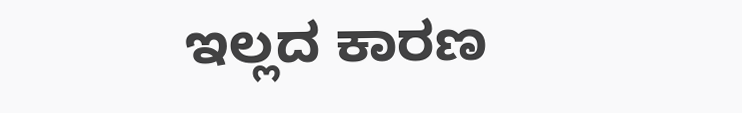ಇಲ್ಲದ ಕಾರಣ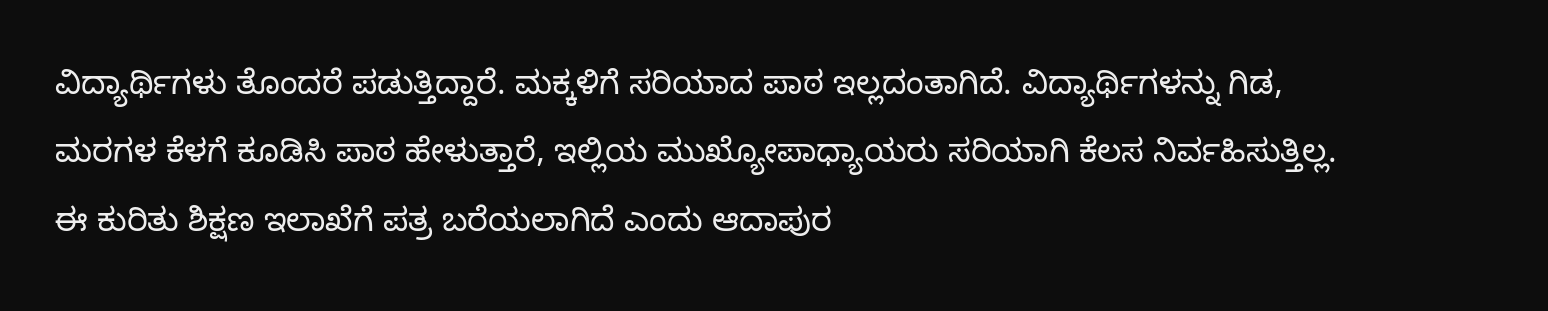ವಿದ್ಯಾರ್ಥಿಗಳು ತೊಂದರೆ ಪಡುತ್ತಿದ್ದಾರೆ. ಮಕ್ಕಳಿಗೆ ಸರಿಯಾದ ಪಾಠ ಇಲ್ಲದಂತಾಗಿದೆ. ವಿದ್ಯಾರ್ಥಿಗಳನ್ನು ಗಿಡ, ಮರಗಳ ಕೆಳಗೆ ಕೂಡಿಸಿ ಪಾಠ ಹೇಳುತ್ತಾರೆ, ಇಲ್ಲಿಯ ಮುಖ್ಯೋಪಾಧ್ಯಾಯರು ಸರಿಯಾಗಿ ಕೆಲಸ ನಿರ್ವಹಿಸುತ್ತಿಲ್ಲ. ಈ ಕುರಿತು ಶಿಕ್ಷಣ ಇಲಾಖೆಗೆ ಪತ್ರ ಬರೆಯಲಾಗಿದೆ ಎಂದು ಆದಾಪುರ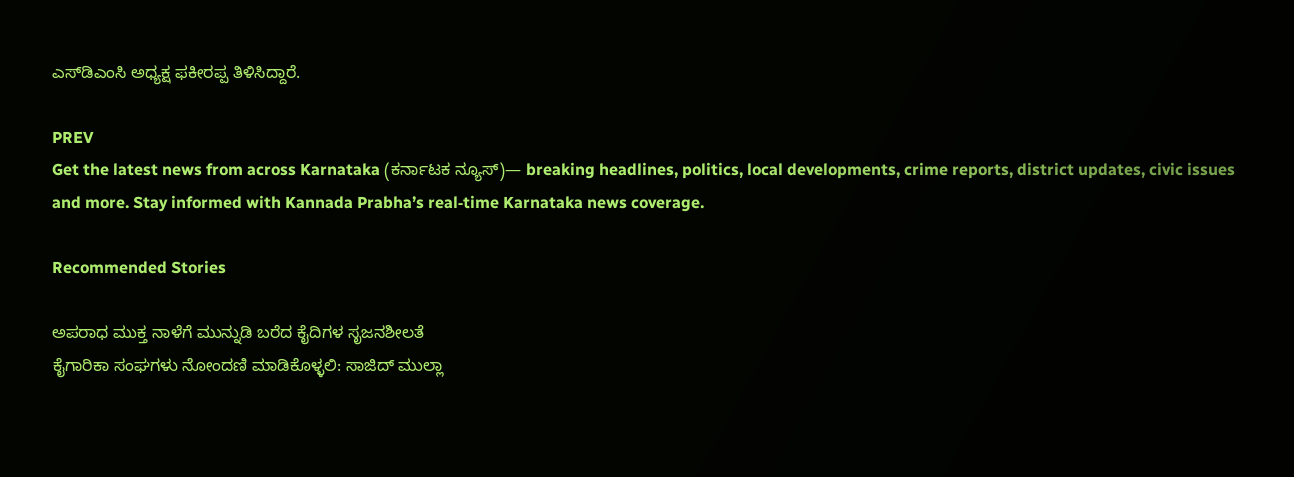ಎಸ್‌ಡಿಎಂಸಿ ಅಧ್ಯಕ್ಷ ಫಕೀರಪ್ಪ ತಿಳಿಸಿದ್ದಾರೆ.

PREV
Get the latest news from across Karnataka (ಕರ್ನಾಟಕ ನ್ಯೂಸ್)— breaking headlines, politics, local developments, crime reports, district updates, civic issues and more. Stay informed with Kannada Prabha’s real‑time Karnataka news coverage.

Recommended Stories

ಅಪರಾಧ ಮುಕ್ತ ನಾಳೆಗೆ ಮುನ್ನುಡಿ ಬರೆದ ಕೈದಿಗಳ ಸೃಜನಶೀಲತೆ
ಕೈಗಾರಿಕಾ ಸಂಘಗಳು ನೋಂದಣಿ ಮಾಡಿಕೊಳ್ಳಲಿ: ಸಾಜಿದ್ ಮುಲ್ಲಾ